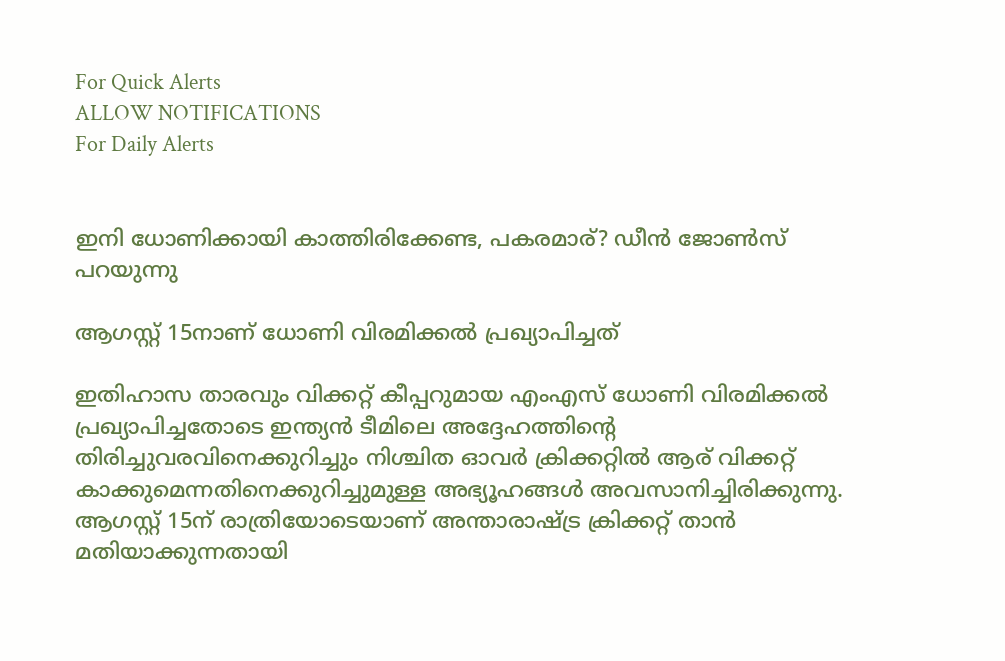For Quick Alerts
ALLOW NOTIFICATIONS
For Daily Alerts


ഇനി ധോണിക്കായി കാത്തിരിക്കേണ്ട, പകരമാര്? ഡീന്‍ ജോണ്‍സ് പറയുന്നു

ആഗസ്റ്റ് 15നാണ് ധോണി വിരമിക്കല്‍ പ്രഖ്യാപിച്ചത്

ഇതിഹാസ താരവും വിക്കറ്റ് കീപ്പറുമായ എംഎസ് ധോണി വിരമിക്കല്‍ പ്രഖ്യാപിച്ചതോടെ ഇന്ത്യന്‍ ടീമിലെ അദ്ദേഹത്തിന്റെ തിരിച്ചുവരവിനെക്കുറിച്ചും നിശ്ചിത ഓവര്‍ ക്രിക്കറ്റില്‍ ആര് വിക്കറ്റ് കാക്കുമെന്നതിനെക്കുറിച്ചുമുള്ള അഭ്യൂഹങ്ങള്‍ അവസാനിച്ചിരിക്കുന്നു. ആഗസ്റ്റ് 15ന് രാത്രിയോടെയാണ് അന്താരാഷ്ട്ര ക്രിക്കറ്റ് താന്‍ മതിയാക്കുന്നതായി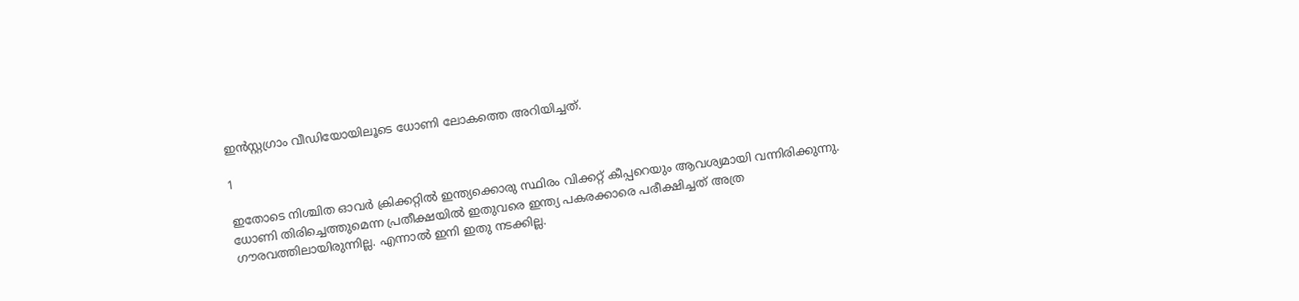ഇന്‍സ്റ്റഗ്രാം വീഡിയോയിലൂടെ ധോണി ലോകത്തെ അറിയിച്ചത്.

1

ഇതോടെ നിശ്ചിത ഓവര്‍ ക്രിക്കറ്റില്‍ ഇന്ത്യക്കൊരു സ്ഥിരം വിക്കറ്റ് കീപ്പറെയും ആവശ്യമായി വന്നിരിക്കുന്നു. ധോണി തിരിച്ചെത്തുമെന്ന പ്രതീക്ഷയില്‍ ഇതുവരെ ഇന്ത്യ പകരക്കാരെ പരീക്ഷിച്ചത് അത്ര ഗൗരവത്തിലായിരുന്നില്ല. എന്നാല്‍ ഇനി ഇതു നടക്കില്ല.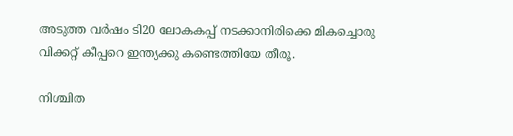അടുത്ത വര്‍ഷം ടി20 ലോകകപ്പ് നടക്കാനിരിക്കെ മികച്ചൊരു വിക്കറ്റ് കീപ്പറെ ഇന്ത്യക്കു കണ്ടെത്തിയേ തീരൂ.

നിശ്ചിത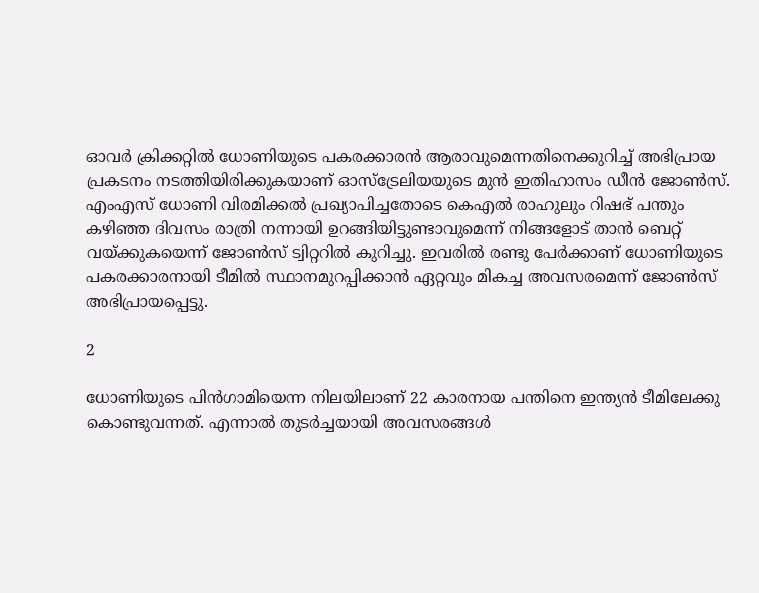ഓവര്‍ ക്രിക്കറ്റില്‍ ധോണിയുടെ പകരക്കാരന്‍ ആരാവുമെന്നതിനെക്കുറിച്ച് അഭിപ്രായ പ്രകടനം നടത്തിയിരിക്കുകയാണ് ഓസ്‌ട്രേലിയയുടെ മുന്‍ ഇതിഹാസം ഡീന്‍ ജോണ്‍സ്. എംഎസ് ധോണി വിരമിക്കല്‍ പ്രഖ്യാപിച്ചതോടെ കെഎല്‍ രാഹുലും റിഷഭ് പന്തും കഴിഞ്ഞ ദിവസം രാത്രി നന്നായി ഉറങ്ങിയിട്ടുണ്ടാവുമെന്ന് നിങ്ങളോട് താന്‍ ബെറ്റ് വയ്ക്കുകയെന്ന് ജോണ്‍സ് ട്വിറ്ററില്‍ കുറിച്ചു. ഇവരില്‍ രണ്ടു പേര്‍ക്കാണ് ധോണിയുടെ പകരക്കാരനായി ടീമില്‍ സ്ഥാനമുറപ്പിക്കാന്‍ ഏറ്റവും മികച്ച അവസരമെന്ന് ജോണ്‍സ് അഭിപ്രായപ്പെട്ടു.

2

ധോണിയുടെ പിന്‍ഗാമിയെന്ന നിലയിലാണ് 22 കാരനായ പന്തിനെ ഇന്ത്യന്‍ ടീമിലേക്കു കൊണ്ടുവന്നത്. എന്നാല്‍ തുടര്‍ച്ചയായി അവസരങ്ങള്‍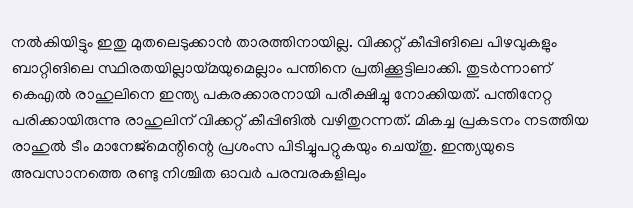നല്‍കിയിട്ടും ഇതു മുതലെടുക്കാന്‍ താരത്തിനായില്ല. വിക്കറ്റ് കീപ്പിങിലെ പിഴവുകളും ബാറ്റിങിലെ സ്ഥിരതയില്ലായ്മയുമെല്ലാം പന്തിനെ പ്രതിക്കൂട്ടിലാക്കി. തുടര്‍ന്നാണ് കെഎല്‍ രാഹുലിനെ ഇന്ത്യ പകരക്കാരനായി പരീക്ഷിച്ചു നോക്കിയത്. പന്തിനേറ്റ പരിക്കായിരുന്നു രാഹുലിന് വിക്കറ്റ് കീപ്പിങില്‍ വഴിതുറന്നത്. മികച്ച പ്രകടനം നടത്തിയ രാഹുല്‍ ടീം മാനേജ്‌മെന്റിന്റെ പ്രശംസ പിടിച്ചുപറ്റുകയും ചെയ്തു. ഇന്ത്യയുടെ അവസാനത്തെ രണ്ടു നിശ്ചിത ഓവര്‍ പരമ്പരകളിലും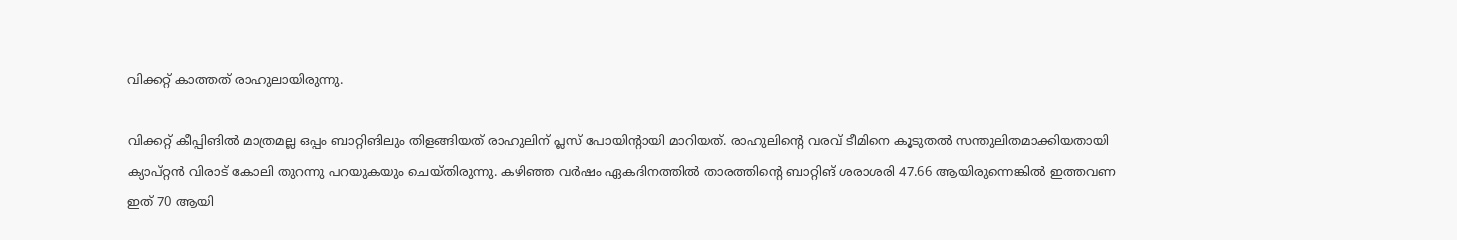വിക്കറ്റ് കാത്തത് രാഹുലായിരുന്നു.

വിക്കറ്റ് കീപ്പിങില്‍ മാത്രമല്ല ഒപ്പം ബാറ്റിങിലും തിളങ്ങിയത് രാഹുലിന് പ്ലസ് പോയിന്റായി മാറിയത്. രാഹുലിന്റെ വരവ് ടീമിനെ കൂടുതല്‍ സന്തുലിതമാക്കിയതായി ക്യാപ്റ്റന്‍ വിരാട് കോലി തുറന്നു പറയുകയും ചെയ്തിരുന്നു. കഴിഞ്ഞ വര്‍ഷം ഏകദിനത്തില്‍ താരത്തിന്റെ ബാറ്റിങ് ശരാശരി 47.66 ആയിരുന്നെങ്കില്‍ ഇത്തവണ ഇത് 70 ആയി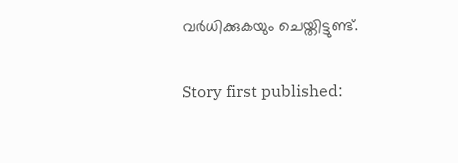വര്‍ധിക്കുകയും ചെയ്തിട്ടുണ്ട്.

Story first published: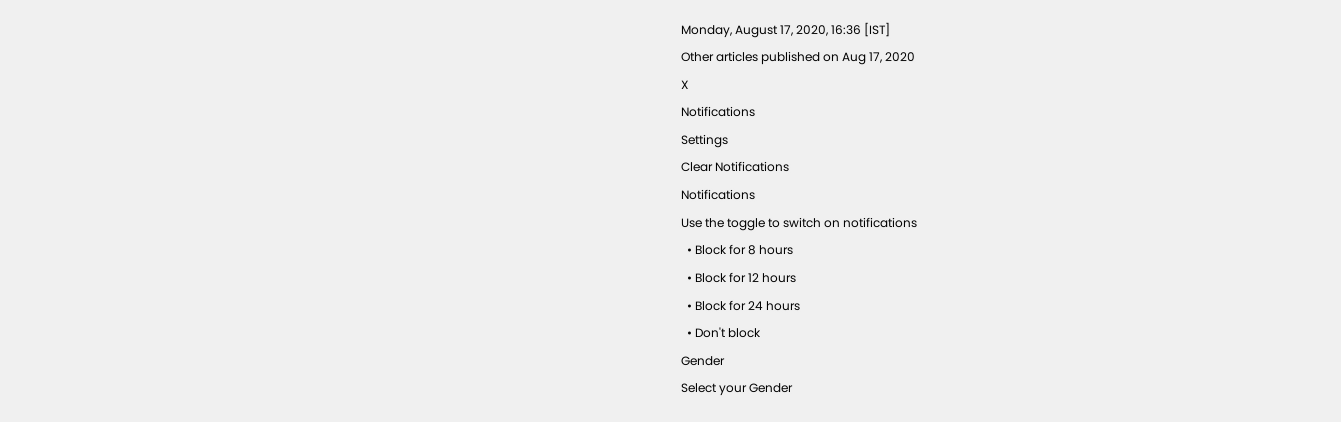Monday, August 17, 2020, 16:36 [IST]
Other articles published on Aug 17, 2020
X
Notifications
Settings
Clear Notifications
Notifications
Use the toggle to switch on notifications
  • Block for 8 hours
  • Block for 12 hours
  • Block for 24 hours
  • Don't block
Gender
Select your Gender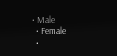• Male
  • Female
  •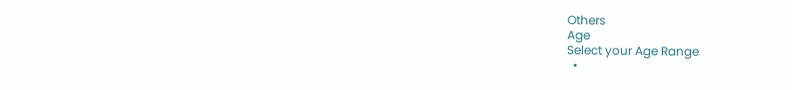Others
Age
Select your Age Range
  •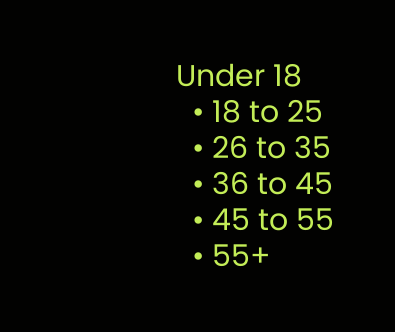Under 18
  • 18 to 25
  • 26 to 35
  • 36 to 45
  • 45 to 55
  • 55+